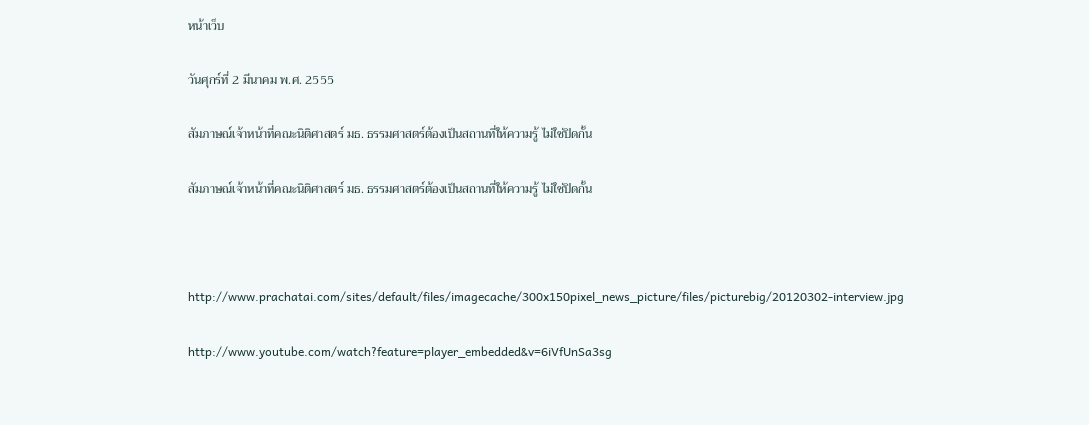หน้าเว็บ

วันศุกร์ที่ 2 มีนาคม พ.ศ. 2555

สัมภาษณ์เจ้าหน้าที่คณะนิติศาสตร์ มธ. ธรรมศาสตร์ต้องเป็นสถานที่ให้ความรู้ ไม่ใช่ปิดกั้น

สัมภาษณ์เจ้าหน้าที่คณะนิติศาสตร์ มธ. ธรรมศาสตร์ต้องเป็นสถานที่ให้ความรู้ ไม่ใช่ปิดกั้น



http://www.prachatai.com/sites/default/files/imagecache/300x150pixel_news_picture/files/picturebig/20120302-interview.jpg

http://www.youtube.com/watch?feature=player_embedded&v=6iVfUnSa3sg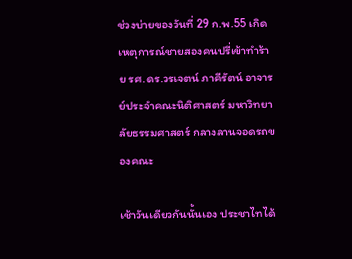ช่วงบ่ายของวันที่ 29 ก.พ.55 เกิดเหตุการณ์ชายสองคนปรี่เข้าทำร้าย รศ.ดร.วรเจตน์ ภาคีรัตน์ อาจารย์ประจำคณะนิติศาสตร์ มหาวิทยาลัยธรรมศาสตร์ กลางลานจอดรถของคณะ

เช้าวันเดียวกันนั้นเอง ประชาไทได้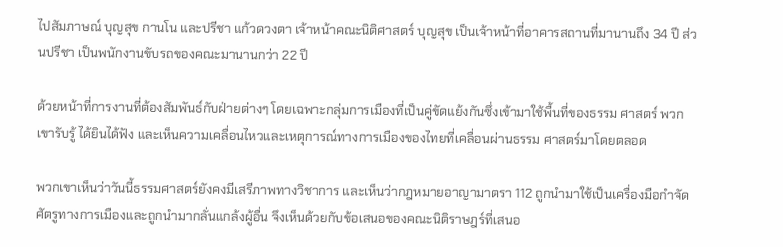ไปสัมภาษณ์ บุญสุข กานโน และปรีชา แก้วดวงตา เจ้าหน้าคณะนิติศาสตร์ บุญสุข เป็นเจ้าหน้าที่อาคารสถานที่มานานถึง 34 ปี ส่วนปรีชา เป็นพนักงานขับรถของคณะมานานกว่า 22 ปี

ด้วยหน้าที่การงานที่ต้องสัมพันธ์กับฝ่ายต่างๆ โดยเฉพาะกลุ่มการเมืองที่เป็นคู่ขัดแย้งกันซึ่งเข้ามาใช้พื้นที่ของธรรม ศาสตร์ พวกเขารับรู้ ได้ยินได้ฟัง และเห็นความเคลื่อนไหวและเหตุการณ์ทางการเมืองของไทยที่เคลื่อนผ่านธรรม ศาสตร์มาโดยตลอด

พวกเขาเห็นว่าวันนี้ธรรมศาสตร์ยังคงมีเสรีภาพทางวิชาการ และเห็นว่ากฎหมายอาญามาตรา 112 ถูกนำมาใช้เป็นเครื่องมือกำจัดศัตรูทางการเมืองและถูกนำมากลั่นแกล้งผู้อื่น จึงเห็นด้วยกับข้อเสนอของคณะนิติราษฎร์ที่เสนอ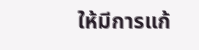ให้มีการแก้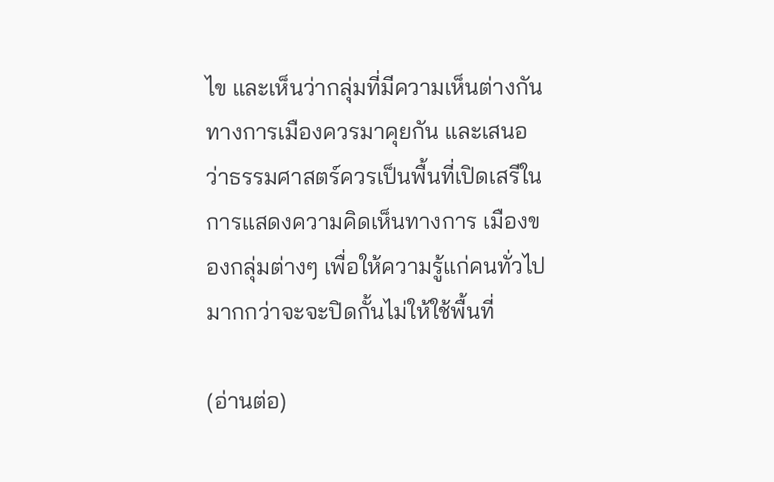ไข และเห็นว่ากลุ่มที่มีความเห็นต่างกันทางการเมืองควรมาคุยกัน และเสนอว่าธรรมศาสตร์ควรเป็นพื้นที่เปิดเสรีในการแสดงความคิดเห็นทางการ เมืองของกลุ่มต่างๆ เพื่อให้ความรู้แก่คนทั่วไป มากกว่าจะจะปิดกั้นไม่ให้ใช้พื้นที่

(อ่านต่อ)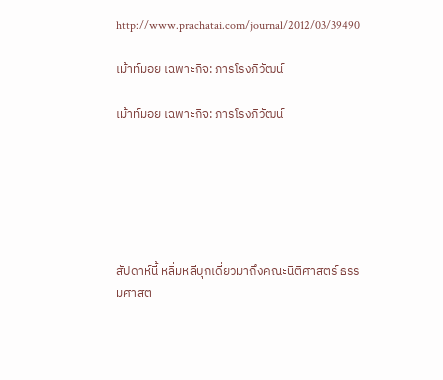http://www.prachatai.com/journal/2012/03/39490

เม้าท์มอย เฉพาะกิจ: ภารโรงภิวัฒน์

เม้าท์มอย เฉพาะกิจ: ภารโรงภิวัฒน์






สัปดาห์นี้ หลิ่มหลีบุกเดี่ยวมาถึงคณะนิติศาสตร์ ธรรมศาสต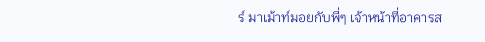ร์ มาเม้าท์มอยกับพี่ๆ เจ้าหน้าที่อาคารส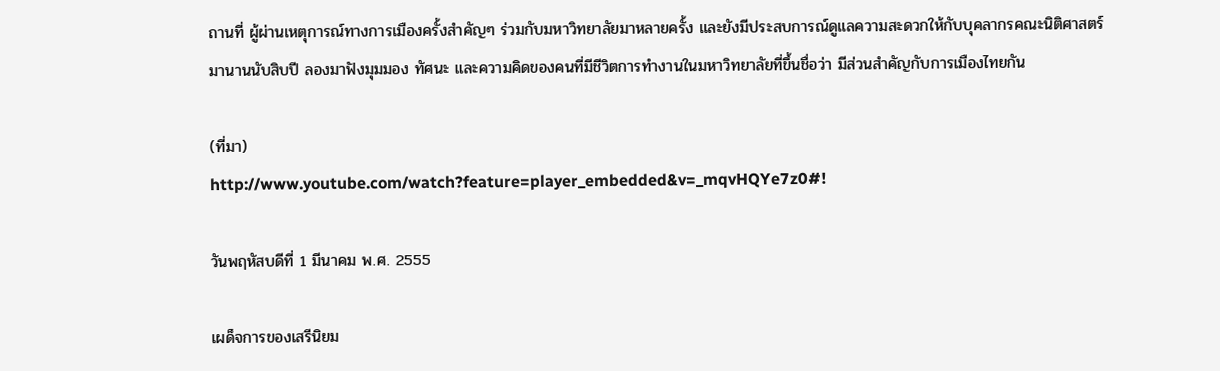ถานที่ ผู้ผ่านเหตุการณ์ทางการเมืองครั้งสำคัญๆ ร่วมกับมหาวิทยาลัยมาหลายครั้ง และยังมีประสบการณ์ดูแลความสะดวกให้กับบุคลากรคณะนิติศาสตร์มานานนับสิบปี ลองมาฟังมุมมอง ทัศนะ และความคิดของคนที่มีชีวิตการทำงานในมหาวิทยาลัยที่ขึ้นชื่อว่า มีส่วนสำคัญกับการเมืองไทยกัน

(ที่มา)
http://www.youtube.com/watch?feature=player_embedded&v=_mqvHQYe7z0#!

วันพฤหัสบดีที่ 1 มีนาคม พ.ศ. 2555

เผด็จการของเสรีนิยม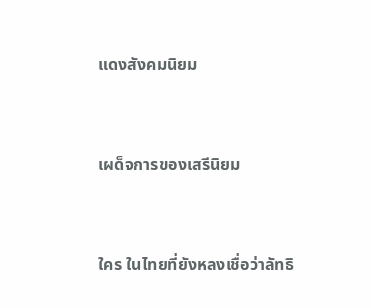แดงสังคมนิยม


เผด็จการของเสรีนิยม


ใคร ในไทยที่ยังหลงเชื่อว่าลัทธิ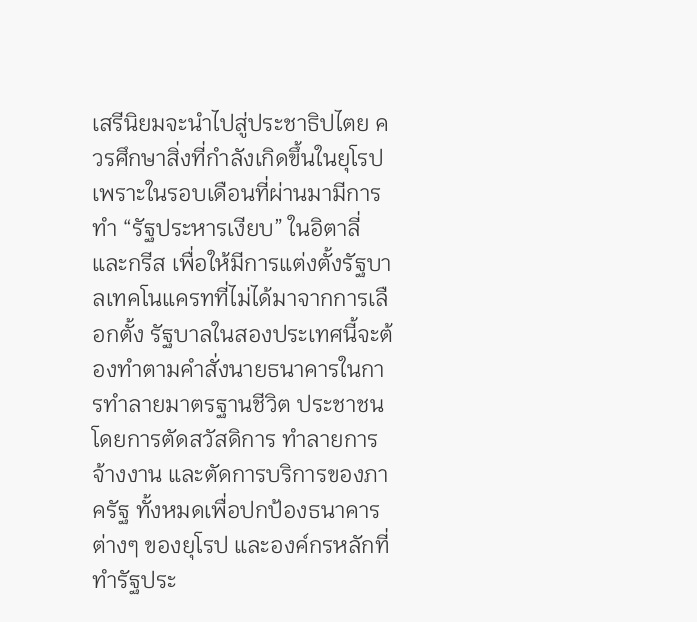เสรีนิยมจะนำไปสู่ประชาธิปไตย ควรศึกษาสิ่งที่กำลังเกิดขึ้นในยุโรป เพราะในรอบเดือนที่ผ่านมามีการทำ “รัฐประหารเงียบ” ในอิตาลี่และกรีส เพื่อให้มีการแต่งตั้งรัฐบาลเทคโนแครทที่ไม่ได้มาจากการเลือกตั้ง รัฐบาลในสองประเทศนี้จะต้องทำตามคำสั่งนายธนาคารในการทำลายมาตรฐานชีวิต ประชาชน โดยการตัดสวัสดิการ ทำลายการจ้างงาน และตัดการบริการของภาครัฐ ทั้งหมดเพื่อปกป้องธนาคารต่างๆ ของยุโรป และองค์กรหลักที่ทำรัฐประ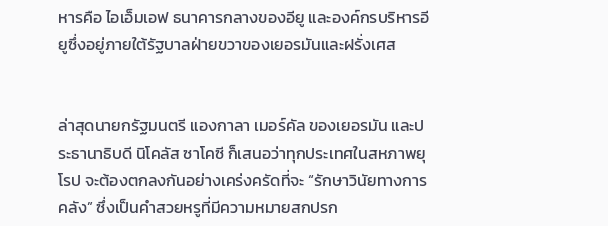หารคือ ไอเอ็มเอฟ ธนาคารกลางของอียู และองค์กรบริหารอียูซึ่งอยู่ภายใต้รัฐบาลฝ่ายขวาของเยอรมันและฝรั่งเศส


ล่าสุดนายกรัฐมนตรี แองกาลา เมอร์คัล ของเยอรมัน และประธานาธิบดี นิโคลัส ซาโคซี ก็เสนอว่าทุกประเทศในสหภาพยุโรป จะต้องตกลงกันอย่างเคร่งครัดที่จะ “รักษาวินัยทางการคลัง” ซึ่งเป็นคำสวยหรูที่มีความหมายสกปรก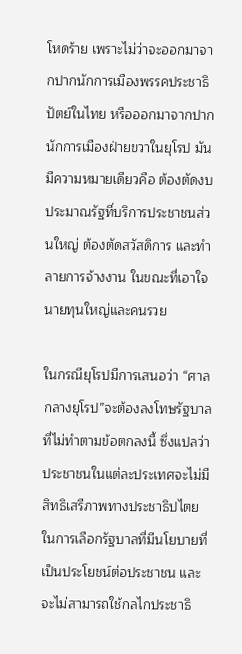โหดร้าย เพราะไม่ว่าจะออกมาจากปากนักการเมืองพรรคประชาธิปัตย์ในไทย หรือออกมาจากปากนักการเมืองฝ่ายขวาในยุโรป มันมีความหมายเดียวคือ ต้องตัดงบประมาณรัฐที่บริการประชาชนส่วนใหญ่ ต้องตัดสวัสดิการ และทำลายการจ้างงาน ในขณะที่เอาใจนายทุนใหญ่และคนรวย

ในกรณียุโรปมีการเสนอว่า “ศาลกลางยุโรป”จะต้องลงโทษรัฐบาลที่ไม่ทำตามข้อตกลงนี้ ซึ่งแปลว่าประชาชนในแต่ละประเทศจะไม่มีสิทธิเสรีภาพทางประชาธิปไตย ในการเลือกรัฐบาลที่มีนโยบายที่เป็นประโยชน์ต่อประชาชน และจะไม่สามารถใช้กลไกประชาธิ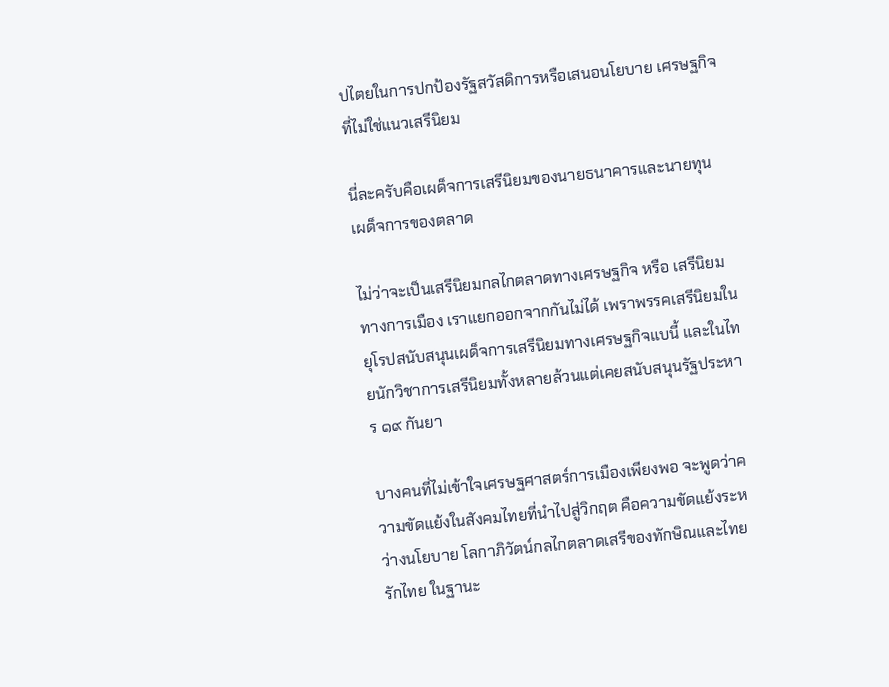ปไตยในการปกป้องรัฐสวัสดิการหรือเสนอนโยบาย เศรษฐกิจที่ไม่ใช่แนวเสรีนิยม

นี่ละครับคือเผด็จการเสรีนิยมของนายธนาคารและนายทุน เผด็จการของตลาด

ไม่ว่าจะเป็นเสรีนิยมกลไกตลาดทางเศรษฐกิจ หรือ เสรีนิยมทางการเมือง เราแยกออกจากกันไม่ได้ เพราพรรคเสรีนิยมในยุโรปสนับสนุนเผด็จการเสรีนิยมทางเศรษฐกิจแบนี้ และในไทยนักวิชาการเสรีนิยมทั้งหลายล้วนแต่เคยสนับสนุนรัฐประหาร ๑๙ กันยา

บางคนที่ไม่เข้าใจเศรษฐศาสตร์การเมืองเพียงพอ จะพูดว่าความขัดแย้งในสังคมไทยที่นำไปสู่วิกฤต คือความขัดแย้งระหว่างนโยบาย โลกาภิวัตน์กลไกตลาดเสรีของทักษิณและไทยรักไทย ในฐานะ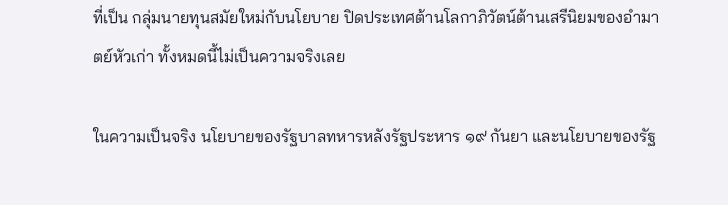ที่เป็น กลุ่มนายทุนสมัยใหม่กับนโยบาย ปิดประเทศต้านโลกาภิวัตน์ต้านเสรีนิยมของอำมาตย์หัวเก่า ทั้งหมดนี้ไม่เป็นความจริงเลย

ในความเป็นจริง นโยบายของรัฐบาลทหารหลังรัฐประหาร ๑๙ กันยา และนโยบายของรัฐ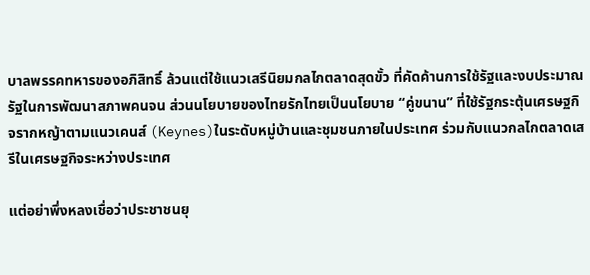บาลพรรคทหารของอภิสิทธิ์ ล้วนแต่ใช้แนวเสรีนิยมกลไกตลาดสุดขั้ว ที่คัดค้านการใช้รัฐและงบประมาณรัฐในการพัฒนาสภาพคนจน ส่วนนโยบายของไทยรักไทยเป็นนโยบาย “คู่ขนาน” ที่ใช้รัฐกระตุ้นเศรษฐกิจรากหญ้าตามแนวเคนส์ (Keynes)ในระดับหมู่บ้านและชุมชนภายในประเทศ ร่วมกับแนวกลไกตลาดเสรีในเศรษฐกิจระหว่างประเทศ

แต่อย่าพึ่งหลงเชื่อว่าประชาชนยุ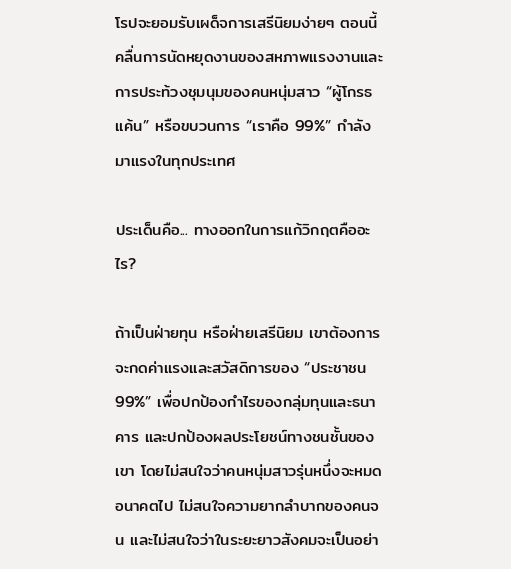โรปจะยอมรับเผด็จการเสรีนิยมง่ายๆ ตอนนี้คลื่นการนัดหยุดงานของสหภาพแรงงานและการประท้วงชุมนุมของคนหนุ่มสาว “ผู้โกรธแค้น” หรือขบวนการ “เราคือ 99%” กำลังมาแรงในทุกประเทศ

ประเด็นคือ... ทางออกในการแก้วิกฤตคืออะไร?

ถ้าเป็นฝ่ายทุน หรือฝ่ายเสรีนิยม เขาต้องการจะกดค่าแรงและสวัสดิการของ “ประชาชน99%” เพื่อปกป้องกำไรของกลุ่มทุนและธนาคาร และปกป้องผลประโยชน์ทางชนชั้นของเขา โดยไม่สนใจว่าคนหนุ่มสาวรุ่นหนึ่งจะหมดอนาคตไป ไม่สนใจความยากลำบากของคนจน และไม่สนใจว่าในระยะยาวสังคมจะเป็นอย่า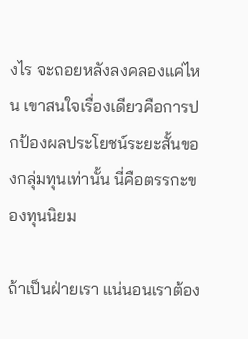งไร จะถอยหลังลงคลองแค่ไหน เขาสนใจเรื่องเดียวคือการปกป้องผลประโยชน์ระยะสั้นของกลุ่มทุนเท่านั้น นี่คือตรรกะของทุนนิยม

ถ้าเป็นฝ่ายเรา แน่นอนเราต้อง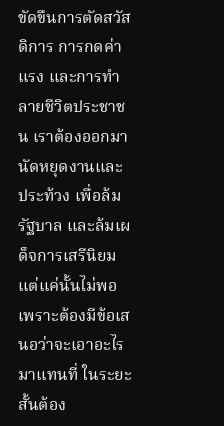ขัดขืนการตัดสวัสดิการ การกดค่าแรง และการทำลายชีวิตประชาชน เราต้องออกมานัดหยุดงานและประท้วง เพื่อล้มรัฐบาล และล้มเผด็จการเสรีนิยม แต่แค่นั้นไม่พอ เพราะต้องมีข้อเสนอว่าจะเอาอะไรมาแทนที่ ในระยะสั้นต้อง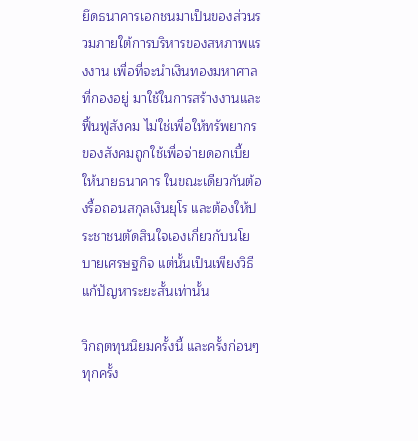ยึดธนาคารเอกชนมาเป็นของส่วนรวมภายใต้การบริหารของสหภาพแรงงาน เพื่อที่จะนำเงินทองมหาศาลที่กองอยู่ มาใช้ในการสร้างงานและฟื้นฟูสังคม ไม่ใช่เพื่อให้ทรัพยากรของสังคมถูกใช้เพื่อจ่ายดอกเบี้ยให้นายธนาคาร ในขณะเดียวกันต้องรื้อถอนสกุลเงินยุโร และต้องให้ประชาชนตัดสินใจเองเกี่ยวกับนโยบายเศรษฐกิจ แต่นั้นเป็นเพียงวิธีแก้ปัญหาระยะสั้นเท่านั้น

วิกฤตทุนนิยมครั้งนี้ และครั้งก่อนๆ ทุกครั้ง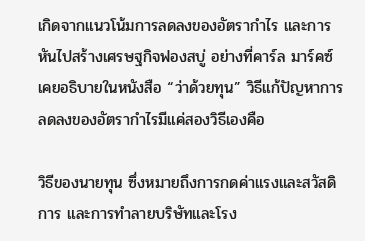เกิดจากแนวโน้มการลดลงของอัตรากำไร และการหันไปสร้างเศรษฐกิจฟองสบู่ อย่างที่คาร์ล มาร์คซ์ เคยอธิบายในหนังสือ “ว่าด้วยทุน” วิธีแก้ปัญหาการลดลงของอัตรากำไรมีแค่สองวิธีเองคือ

วิธีของนายทุน ซึ่งหมายถึงการกดค่าแรงและสวัสดิการ และการทำลายบริษัทและโรง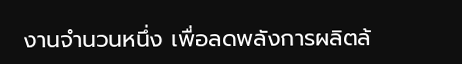งานจำนวนหนึ่ง เพื่อลดพลังการผลิตล้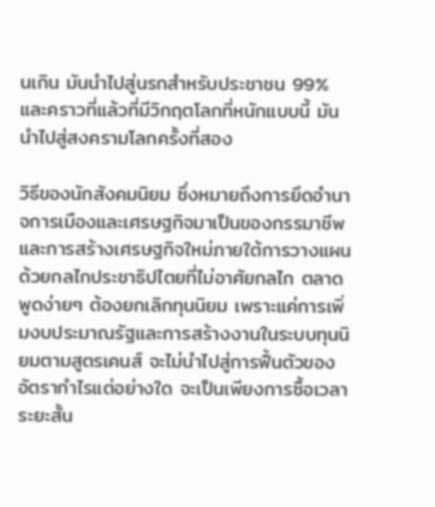นเกิน มันนำไปสู่นรกสำหรับประชาชน 99% และคราวที่แล้วที่มีวิกฤตโลกที่หนักแบบนี้ มันนำไปสู่สงครามโลกครั้งที่สอง

วิธีของนักสังคมนิยม ซึ่งหมายถึงการยึดอำนาจการเมืองและเศรษฐกิจมาเป็นของกรรมาชีพ และการสร้างเศรษฐกิจใหม่ภายใต้การวางแผนด้วยกลไกประชาธิปไตยที่ไม่อาศัยกลไก ตลาด พูดง่ายๆ ต้องยกเลิกทุนนิยม เพราะแค่การเพิ่มงบประมาณรัฐและการสร้างงานในระบบทุนนิยมตามสูตรเคนส์ จะไม่นำไปสู่การฟื้นตัวของอัตรากำไรแต่อย่างใด จะเป็นเพียงการซื้อเวลาระยะสั้น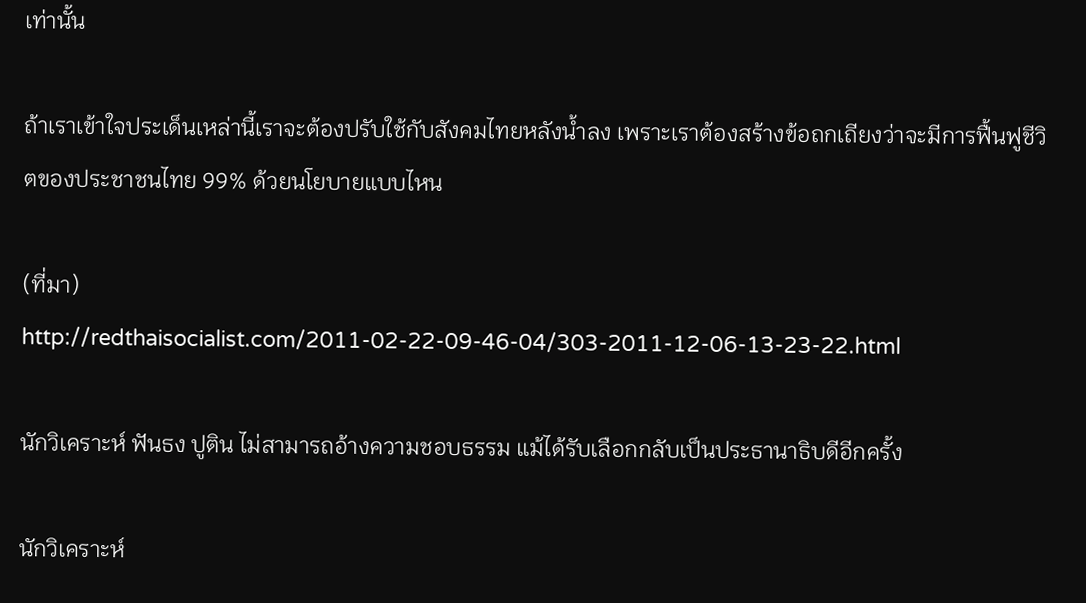เท่านั้น

ถ้าเราเข้าใจประเด็นเหล่านี้เราจะต้องปรับใช้กับสังคมไทยหลังน้ำลง เพราะเราต้องสร้างข้อถกเถียงว่าจะมีการฟื้นฟูชีวิตของประชาชนไทย 99% ด้วยนโยบายแบบไหน

(ที่มา)
http://redthaisocialist.com/2011-02-22-09-46-04/303-2011-12-06-13-23-22.html

นักวิเคราะห์ ฟันธง ปูติน ไม่สามารถอ้างความชอบธรรม แม้ได้รับเลือกกลับเป็นประธานาธิบดีอีกครั้ง

นักวิเคราะห์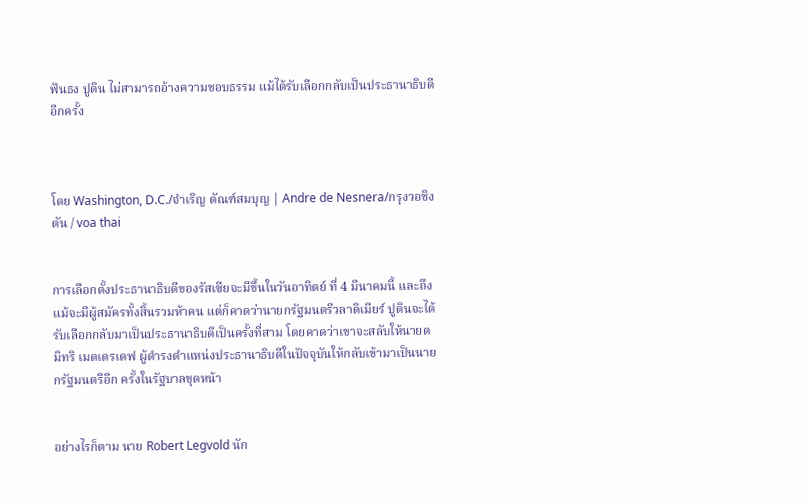ฟันธง ปูติน ไม่สามารถอ้างความชอบธรรม แม้ได้รับเลือกกลับเป็นประธานาธิบดีอีกครั้ง



โดย Washington, D.C./จำเริญ ตัณฑ์สมบุญ | Andre de Nesnera/กรุงวอชิงตัน / voa thai


การเลือกตั้งประธานาธิบดีของรัสเซียจะมีขึ้นในวันอาทิตย์ ที่ 4 มีนาคมนี้ และถึงแม้จะมีผู้สมัครทั้งสิ้นรวมห้าคน แต่ก็คาดว่านายกรัฐมนตรีวลาดิเมียร์ ปูตินจะได้รับเลือกกลับมาเป็นประธานาธิบดีเป็นครั้งที่สาม โดยคาดว่าเขาจะสลับให้นายดมิทริ เมดเดรเดฟ ผู้ดำรงตำแหน่งประธานาธิบดีในปัจจุบันให้กลับเข้ามาเป็นนายกรัฐมนตรีอีก ครั้งในรัฐบาลชุดหน้า


อย่างไรก็ตาม นาย Robert Legvold นัก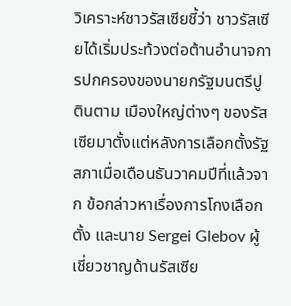วิเคราะห์ชาวรัสเซียชี้ว่า ชาวรัสเซียได้เริ่มประท้วงต่อต้านอำนาจการปกครองของนายกรัฐมนตรีปูตินตาม เมืองใหญ่ต่างๆ ของรัสเซียมาตั้งแต่หลังการเลือกตั้งรัฐสภาเมื่อเดือนธันวาคมปีที่แล้วจาก ข้อกล่าวหาเรื่องการโกงเลือกตั้ง และนาย Sergei Glebov ผู้เชี่ยวชาญด้านรัสเซีย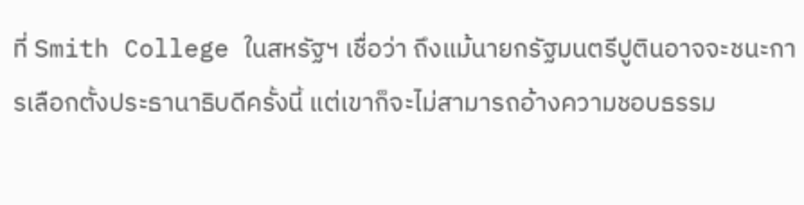ที่ Smith College ในสหรัฐฯ เชื่อว่า ถึงแม้นายกรัฐมนตรีปูตินอาจจะชนะการเลือกตั้งประธานาธิบดีครั้งนี้ แต่เขาก็จะไม่สามารถอ้างความชอบธรรม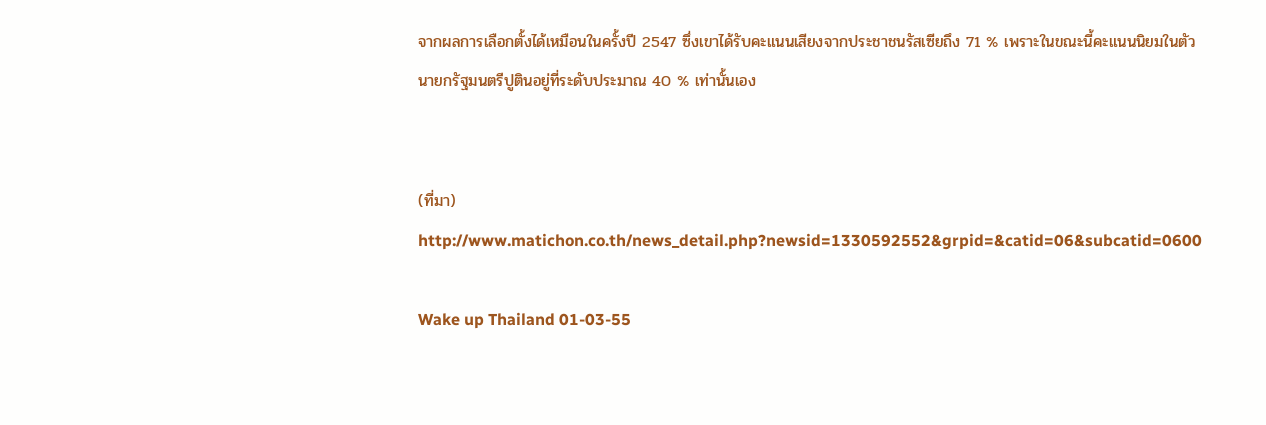จากผลการเลือกตั้งได้เหมือนในครั้งปี 2547 ซึ่งเขาได้รับคะแนนเสียงจากประชาชนรัสเซียถึง 71 % เพราะในขณะนี้คะแนนนิยมในตัวนายกรัฐมนตรีปูตินอยู่ที่ระดับประมาณ 40 % เท่านั้นเอง


(ที่มา)
http://www.matichon.co.th/news_detail.php?newsid=1330592552&grpid=&catid=06&subcatid=0600

Wake up Thailand 01-03-55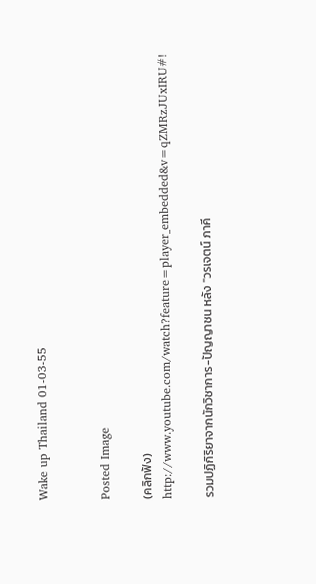Wake up Thailand 01-03-55


Posted Image

(คลิกฟัง)
http://www.youtube.com/watch?feature=player_embedded&v=qZMRzJUxIRU#!

รวมปฏิกิริยาจากนักวิชาการ-ปัญญาชน หลัง "วรเจตน์ ภาคี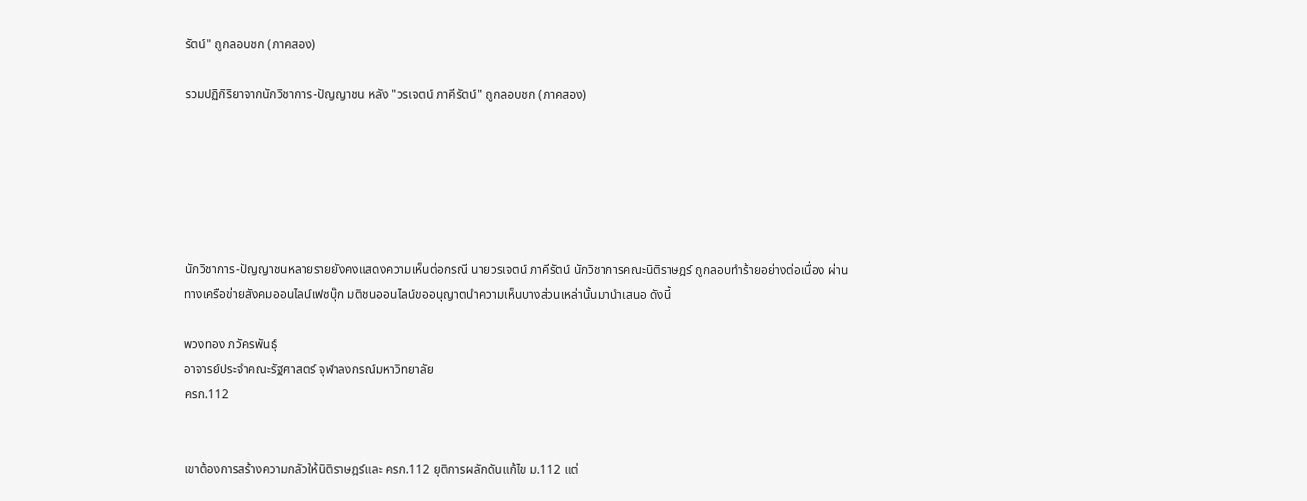รัตน์" ถูกลอบชก (ภาคสอง)

รวมปฏิกิริยาจากนักวิชาการ-ปัญญาชน หลัง "วรเจตน์ ภาคีรัตน์" ถูกลอบชก (ภาคสอง)






นักวิชาการ-ปัญญาชนหลายรายยังคงแสดงความเห็นต่อกรณี นายวรเจตน์ ภาคีรัตน์ นักวิชาการคณะนิติราษฎร์ ถูกลอบทำร้ายอย่างต่อเนื่อง ผ่านทางเครือข่ายสังคมออนไลน์เฟซบุ๊ก มติชนออนไลน์ขออนุญาตนำความเห็นบางส่วนเหล่านั้นมานำเสนอ ดังนี้

พวงทอง ภวัครพันธุ์
อาจารย์ประจำคณะรัฐศาสตร์ จุฬาลงกรณ์มหาวิทยาลัย
ครก.112


เขาต้องการสร้างความกลัวให้นิติราษฎร์และ ครก.112 ยุติการผลักดันแก้ไข ม.112 แต่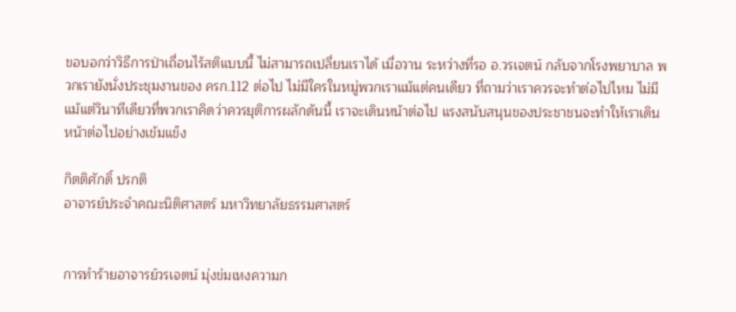ขอบอกว่าวิธีการป่าเถื่อนไร้สติแบบนี้ ไม่สามารถเปลี่ยนเราได้ เมื่อวาน ระหว่างที่รอ อ.วรเจตน์ กลับจากโรงพยาบาล พวกเรายังนั่งประชุมงานของ ครก.112 ต่อไป ไม่มีใครในหมู่พวกเราแม้แต่คนเดียว ที่ถามว่าเราควรจะทำต่อไปไหม ไม่มีแม้แต่วินาทีเดียวที่พวกเราคิดว่าควรยุติการผลักดันนี้ เราจะเดินหน้าต่อไป แรงสนับสนุนของประชาชนจะทำให้เราเดินหน้าต่อไปอย่างเข้มแข็ง

กิตติศักดิ์ ปรกติ
อาจารย์ประจำคณะนิติศาสตร์ มหาวิทยาลัยธรรมศาสตร์


การทำร้ายอาจารย์วรเจตน์ มุ่งข่มเหงความก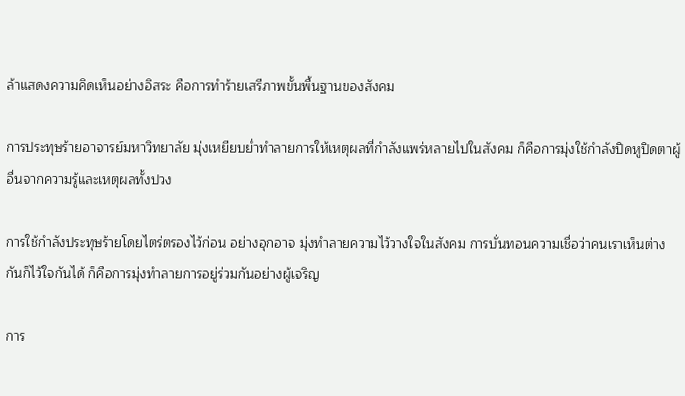ล้าแสดงความคิดเห็นอย่างอิสระ คือการทำร้ายเสรีภาพขั้นพื้นฐานของสังคม

การประทุษร้ายอาจารย์มหาวิทยาลัย มุ่งเหยียบย่ำทำลายการให้เหตุผลที่กำลังแพร่หลายไปในสังคม ก็คือการมุ่งใช้กำลังปิดหูปิดตาผู้อื่นจากความรู้และเหตุผลทั้งปวง

การใช้กำลังประทุษร้ายโดยไตร่ตรองไว้ก่อน อย่างอุกอาจ มุ่งทำลายความไว้วางใจในสังคม การบั่นทอนความเชื่อว่าคนเราเห็นต่างกันก็ไว้ใจกันได้ ก็คือการมุ่งทำลายการอยู่ร่วมกันอย่างผู้เจริญ

การ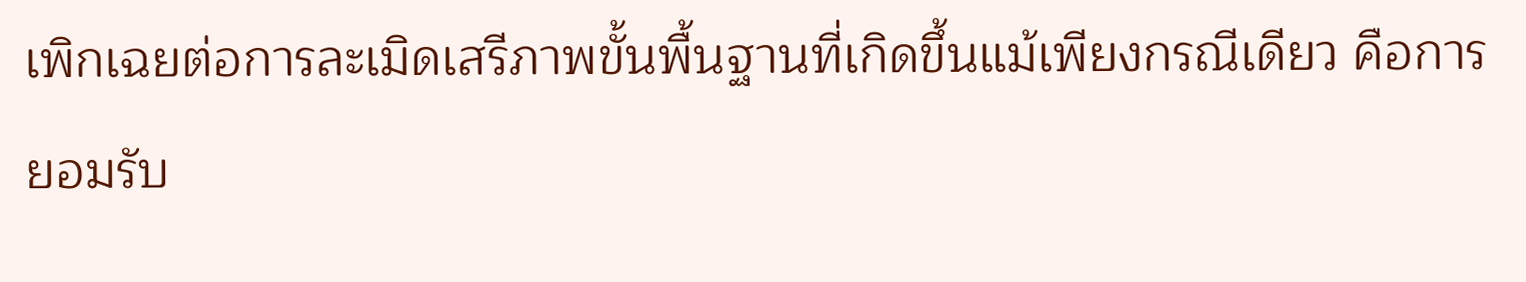เพิกเฉยต่อการละเมิดเสรีภาพขั้นพื้นฐานที่เกิดขึ้นแม้เพียงกรณีเดียว คือการยอมรับ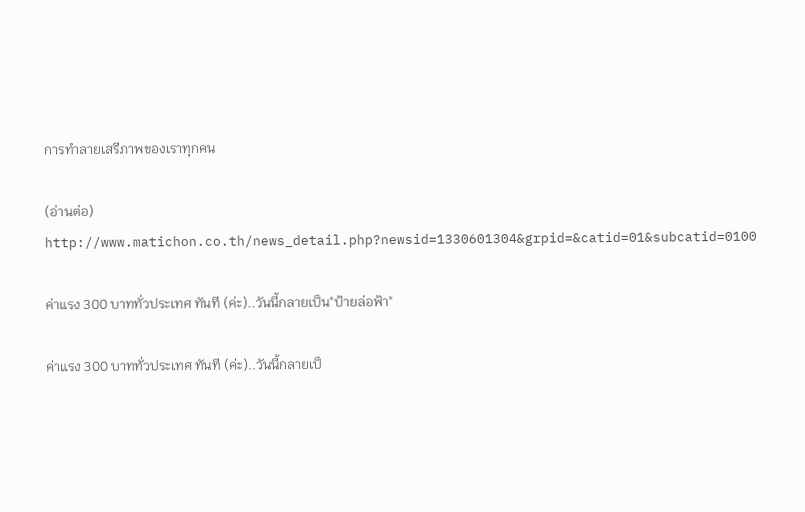การทำลายเสรีภาพของเราทุกคน

(อ่านต่อ)
http://www.matichon.co.th/news_detail.php?newsid=1330601304&grpid=&catid=01&subcatid=0100

ค่าแรง 300 บาททั่วประเทศ ทันที (ค่ะ)..วันนี้กลายเป็น"ป้ายล่อฟ้า"

ค่าแรง 300 บาททั่วประเทศ ทันที (ค่ะ)..วันนี้กลายเป็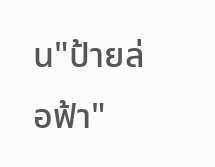น"ป้ายล่อฟ้า"